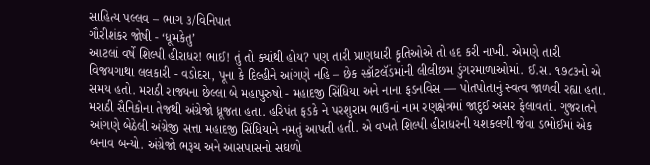સાહિત્ય પલ્લવ – ભાગ ૩/વિનિપાત
ગૌરીશંકર જોષી - ‘ધૂમકેતુ’
આટલાં વર્ષે શિલ્પી હીરાધર! ભાઈ! તું તો ક્યાંથી હોય? પણ તારી પ્રાણધારી કૃતિઓએ તો હદ કરી નાખી. એમણે તારી વિજયગાથા લલકારી - વડોદરા, પૂના કે દિલ્હીને આંગણે નહિ – છેક સ્કૉટલૅંડમાંની લીલીછમ ડુંગરમાળાઓમાં. ઈ.સ. ૧૭૮૩નો એ સમય હતો. મરાઠી રાજ્યના છેલ્લા બે મહાપુરુષો - મહાદજી સિંધિયા અને નાના ફડનવિસ — પોતપોતાનું સ્વત્વ જાળવી રહ્યા હતા. મરાઠી સૈનિકોના તેજથી અંગ્રેજો ધ્રૂજતા હતા. હરિપંત ફડકે ને પરશુરામ ભાઉનાં નામ રણક્ષેત્રમાં જાદુઈ અસર ફેલાવતાં. ગુજરાતને આંગણે બેઠેલી અંગ્રેજી સત્તા મહાદજી સિંધિયાને નમતું આપતી હતી. એ વખતે શિલ્પી હીરાધરની યશકલગી જેવા ડભોઈમાં એક બનાવ બન્યો. અંગ્રેજો ભરૂચ અને આસપાસનો સઘળો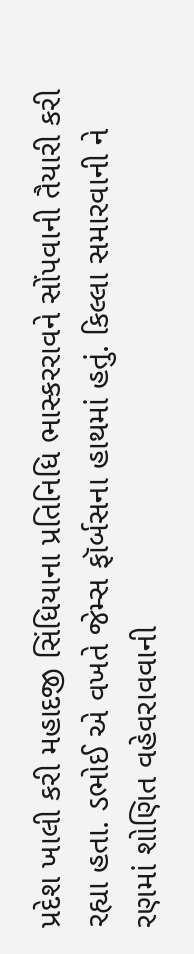પ્રદેશ ખાલી કરી મહાદજી સિંધિયાના પ્રતિનિધિ ભાસ્કરરાવને સોંપવાની તૈયારી કરી રહ્યા હતા. ડભોઈ એ વખતે જેમ્સ ફૉર્બસના હાથમાં હતું. કિલ્લા સમારવાની ને રણમાં શોણિત વહેવરાવવાની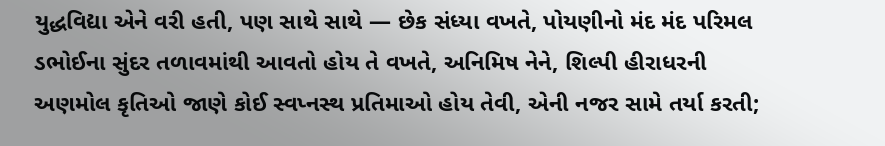યુદ્ધવિદ્યા એને વરી હતી, પણ સાથે સાથે — છેક સંધ્યા વખતે, પોયણીનો મંદ મંદ પરિમલ ડભોઈના સુંદર તળાવમાંથી આવતો હોય તે વખતે, અનિમિષ નેને, શિલ્પી હીરાધરની અણમોલ કૃતિઓ જાણે કોઈ સ્વપ્નસ્થ પ્રતિમાઓ હોય તેવી, એની નજર સામે તર્યા કરતી;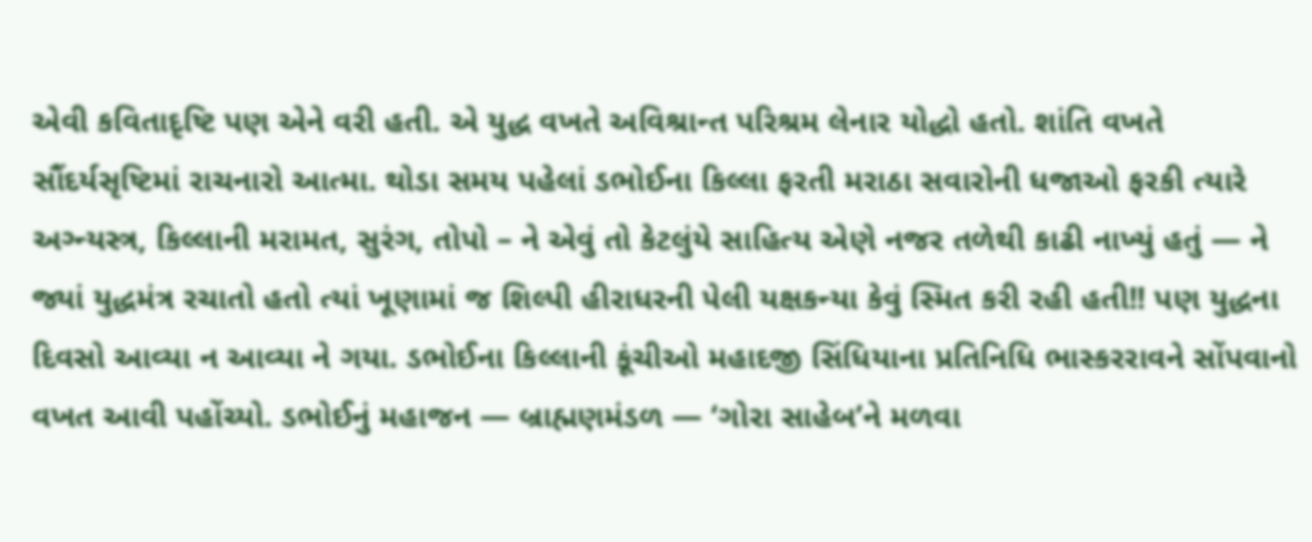એવી કવિતાદૃષ્ટિ પણ એને વરી હતી. એ યુદ્ધ વખતે અવિશ્રાન્ત પરિશ્રમ લેનાર યોદ્ધો હતો. શાંતિ વખતે સૌંદર્યસૃષ્ટિમાં રાચનારો આત્મા. થોડા સમય પહેલાં ડભોઈના કિલ્લા ફરતી મરાઠા સવારોની ધજાઓ ફરકી ત્યારે અગ્ન્યસ્ત્ર, કિલ્લાની મરામત, સુરંગ, તોપો – ને એવું તો કેટલુંયે સાહિત્ય એણે નજર તળેથી કાઢી નાખ્યું હતું — ને જ્યાં યુદ્ધમંત્ર રચાતો હતો ત્યાં ખૂણામાં જ શિલ્પી હીરાધરની પેલી યક્ષકન્યા કેવું સ્મિત કરી રહી હતી!! પણ યુદ્ધના દિવસો આવ્યા ન આવ્યા ને ગયા. ડભોઈના કિલ્લાની કૂંચીઓ મહાદજી સિંધિયાના પ્રતિનિધિ ભાસ્કરરાવને સોંપવાનો વખત આવી પહોંચ્યો. ડભોઈનું મહાજન — બ્રાહ્મણમંડળ — ‘ગોરા સાહેબ’ને મળવા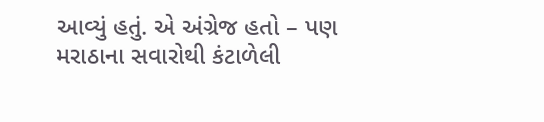આવ્યું હતું. એ અંગ્રેજ હતો – પણ મરાઠાના સવારોથી કંટાળેલી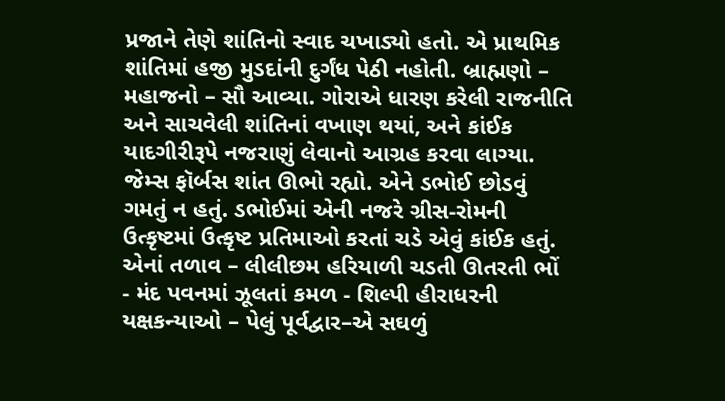પ્રજાને તેણે શાંતિનો સ્વાદ ચખાડ્યો હતો. એ પ્રાથમિક શાંતિમાં હજી મુડદાંની દુર્ગંધ પેઠી નહોતી. બ્રાહ્મણો – મહાજનો – સૌ આવ્યા. ગોરાએ ધારણ કરેલી રાજનીતિ અને સાચવેલી શાંતિનાં વખાણ થયાં, અને કાંઈક યાદગીરીરૂપે નજરાણું લેવાનો આગ્રહ કરવા લાગ્યા. જેમ્સ ફૉર્બસ શાંત ઊભો રહ્યો. એને ડભોઈ છોડવું ગમતું ન હતું. ડભોઈમાં એની નજરે ગ્રીસ-રોમની ઉત્કૃષ્ટમાં ઉત્કૃષ્ટ પ્રતિમાઓ કરતાં ચડે એવું કાંઈક હતું. એનાં તળાવ – લીલીછમ હરિયાળી ચડતી ઊતરતી ભોં - મંદ પવનમાં ઝૂલતાં કમળ - શિલ્પી હીરાધરની યક્ષકન્યાઓ – પેલું પૂર્વદ્વાર–એ સઘળું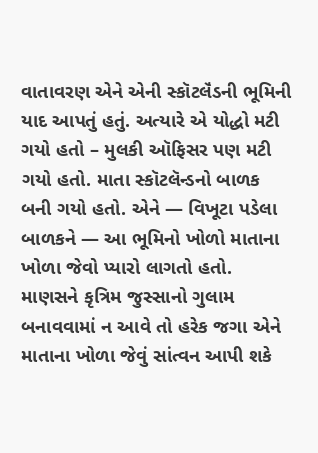વાતાવરણ એને એની સ્કૉટલૅંડની ભૂમિની યાદ આપતું હતું. અત્યારે એ યોદ્ધો મટી ગયો હતો – મુલકી ઑફિસર પણ મટી ગયો હતો. માતા સ્કૉટલૅન્ડનો બાળક બની ગયો હતો. એને — વિખૂટા પડેલા બાળકને — આ ભૂમિનો ખોળો માતાના ખોળા જેવો પ્યારો લાગતો હતો. માણસને કૃત્રિમ જુસ્સાનો ગુલામ બનાવવામાં ન આવે તો હરેક જગા એને માતાના ખોળા જેવું સાંત્વન આપી શકે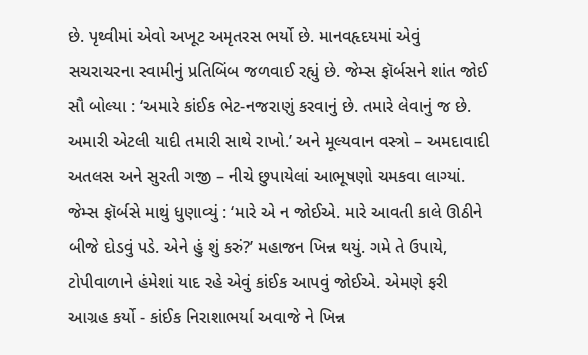છે. પૃથ્વીમાં એવો અખૂટ અમૃતરસ ભર્યો છે. માનવહૃદયમાં એવું સચરાચરના સ્વામીનું પ્રતિબિંબ જળવાઈ રહ્યું છે. જેમ્સ ફૉર્બસને શાંત જોઈ સૌ બોલ્યા : ‘અમારે કાંઈક ભેટ-નજરાણું કરવાનું છે. તમારે લેવાનું જ છે. અમારી એટલી યાદી તમારી સાથે રાખો.’ અને મૂલ્યવાન વસ્ત્રો – અમદાવાદી અતલસ અને સુરતી ગજી – નીચે છુપાયેલાં આભૂષણો ચમકવા લાગ્યાં. જેમ્સ ફૉર્બસે માથું ધુણાવ્યું : ‘મારે એ ન જોઈએ. મારે આવતી કાલે ઊઠીને બીજે દોડવું પડે. એને હું શું કરું?’ મહાજન ખિન્ન થયું. ગમે તે ઉપાયે, ટોપીવાળાને હંમેશાં યાદ રહે એવું કાંઈક આપવું જોઈએ. એમણે ફરી આગ્રહ કર્યો - કાંઈક નિરાશાભર્યા અવાજે ને ખિન્ન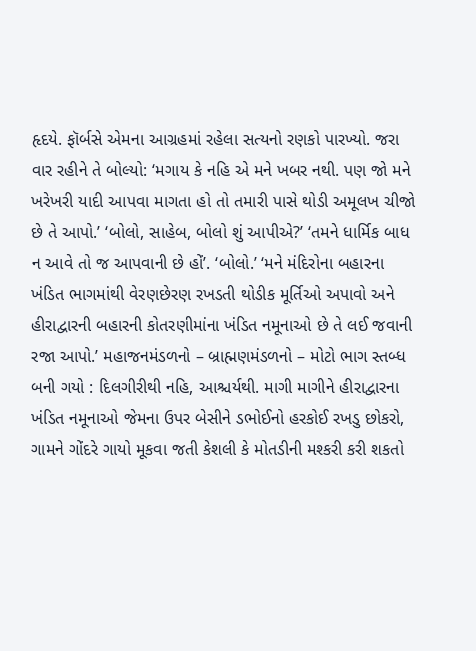હૃદયે. ફૉર્બસે એમના આગ્રહમાં રહેલા સત્યનો રણકો પારખ્યો. જરા વાર રહીને તે બોલ્યો: ‘મગાય કે નહિ એ મને ખબર નથી. પણ જો મને ખરેખરી યાદી આપવા માગતા હો તો તમારી પાસે થોડી અમૂલખ ચીજો છે તે આપો.’ ‘બોલો, સાહેબ, બોલો શું આપીએ?’ ‘તમને ધાર્મિક બાધ ન આવે તો જ આપવાની છે હોં’. ‘બોલો.’ ‘મને મંદિરોના બહારના ખંડિત ભાગમાંથી વેરણછેરણ રખડતી થોડીક મૂર્તિઓ અપાવો અને હીરાદ્વારની બહારની કોતરણીમાંના ખંડિત નમૂનાઓ છે તે લઈ જવાની રજા આપો.’ મહાજનમંડળનો – બ્રાહ્મણમંડળનો – મોટો ભાગ સ્તબ્ધ બની ગયો : દિલગીરીથી નહિ, આશ્ચર્યથી. માગી માગીને હીરાદ્વારના ખંડિત નમૂનાઓ જેમના ઉપર બેસીને ડભોઈનો હરકોઈ રખડુ છોકરો, ગામને ગોંદરે ગાયો મૂકવા જતી કેશલી કે મોતડીની મશ્કરી કરી શકતો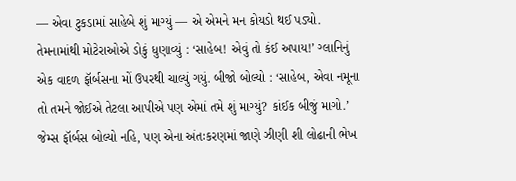— એવા ટુકડામાં સાહેબે શું માગ્યું — એ એમને મન કોયડો થઈ પડ્યો. તેમનામાંથી મોટેરાઓએ ડોકું ધુણાવ્યું : ‘સાહેબ! એવું તો કંઈ અપાય!’ ગ્લાનિનું એક વાદળ ફૉર્બસના મોં ઉપરથી ચાલ્યું ગયું. બીજો બોલ્યો : ‘સાહેબ, એવા નમૂના તો તમને જોઈએ તેટલા આપીએ પણ એમાં તમે શું માગ્યું? કાંઈક બીજું માગો.’ જેમ્સ ફૉર્બસ બોલ્યો નહિ, પણ એના અંતઃકરણમાં જાણે ઝીણી શી લોઢાની ભેખ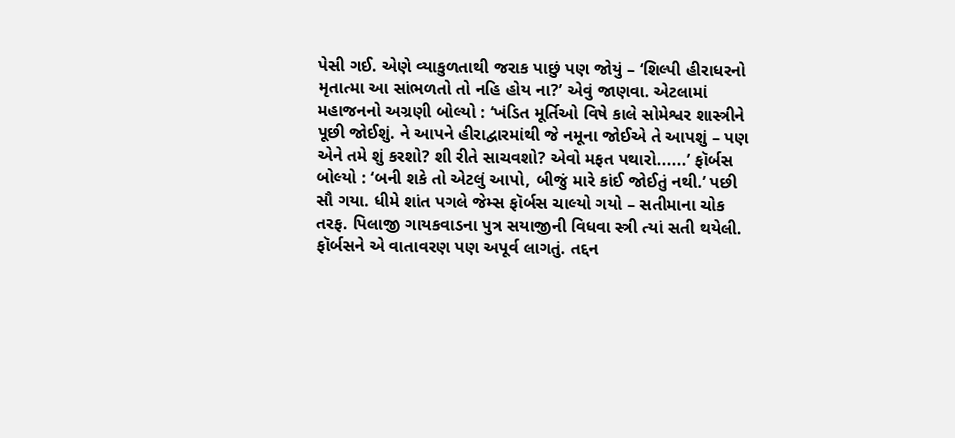પેસી ગઈ. એણે વ્યાકુળતાથી જરાક પાછું પણ જોયું – ‘શિલ્પી હીરાધરનો મૃતાત્મા આ સાંભળતો તો નહિ હોય ના?’ એવું જાણવા. એટલામાં મહાજનનો અગ્રણી બોલ્યો : ‘ખંડિત મૂર્તિઓ વિષે કાલે સોમેશ્વર શાસ્ત્રીને પૂછી જોઈશું. ને આપને હીરાદ્વારમાંથી જે નમૂના જોઈએ તે આપશું – પણ એને તમે શું કરશો? શી રીતે સાચવશો? એવો મફત પથારો......’ ફૉર્બસ બોલ્યો : ‘બની શકે તો એટલું આપો, બીજું મારે કાંઈ જોઈતું નથી.’ પછી સૌ ગયા. ધીમે શાંત પગલે જેમ્સ ફૉર્બસ ચાલ્યો ગયો – સતીમાના ચોક તરફ. પિલાજી ગાયકવાડના પુત્ર સયાજીની વિધવા સ્ત્રી ત્યાં સતી થયેલી. ફૉર્બસને એ વાતાવરણ પણ અપૂર્વ લાગતું. તદ્દન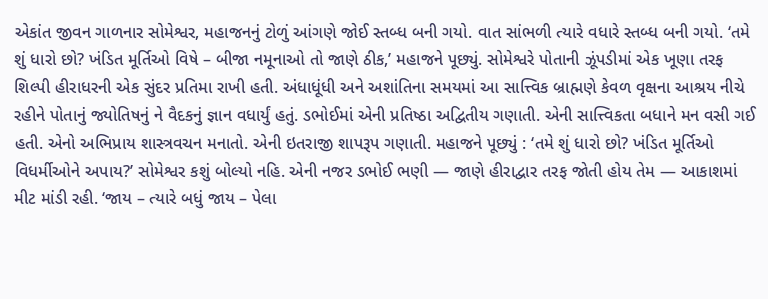એકાંત જીવન ગાળનાર સોમેશ્વર, મહાજનનું ટોળું આંગણે જોઈ સ્તબ્ધ બની ગયો. વાત સાંભળી ત્યારે વધારે સ્તબ્ધ બની ગયો. ‘તમે શું ધારો છો? ખંડિત મૂર્તિઓ વિષે – બીજા નમૂનાઓ તો જાણે ઠીક,’ મહાજને પૂછ્યું. સોમેશ્વરે પોતાની ઝૂંપડીમાં એક ખૂણા તરફ શિલ્પી હીરાધરની એક સુંદર પ્રતિમા રાખી હતી. અંધાધૂંધી અને અશાંતિના સમયમાં આ સાત્ત્વિક બ્રાહ્મણે કેવળ વૃક્ષના આશ્રય નીચે રહીને પોતાનું જ્યોતિષનું ને વૈદકનું જ્ઞાન વધાર્યું હતું. ડભોઈમાં એની પ્રતિષ્ઠા અદ્વિતીય ગણાતી. એની સાત્ત્વિકતા બધાને મન વસી ગઈ હતી. એનો અભિપ્રાય શાસ્ત્રવચન મનાતો. એની ઇતરાજી શાપરૂપ ગણાતી. મહાજને પૂછ્યું : ‘તમે શું ધારો છો? ખંડિત મૂર્તિઓ વિધર્મીઓને અપાય?’ સોમેશ્વર કશું બોલ્યો નહિ. એની નજર ડભોઈ ભણી — જાણે હીરાદ્વાર તરફ જોતી હોય તેમ — આકાશમાં મીટ માંડી રહી. ‘જાય – ત્યારે બધું જાય – પેલા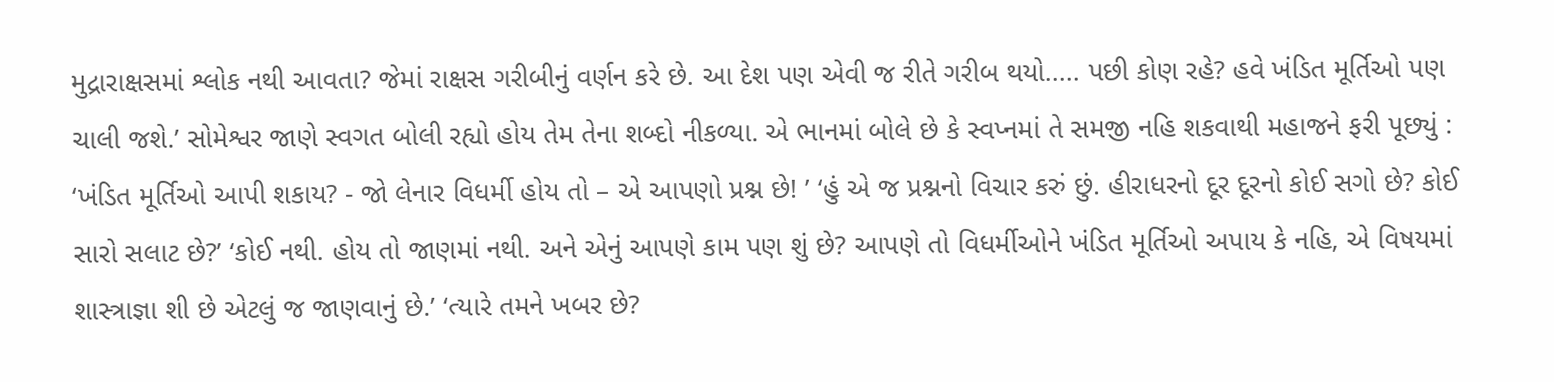મુદ્રારાક્ષસમાં શ્લોક નથી આવતા? જેમાં રાક્ષસ ગરીબીનું વર્ણન કરે છે. આ દેશ પણ એવી જ રીતે ગરીબ થયો..... પછી કોણ રહે? હવે ખંડિત મૂર્તિઓ પણ ચાલી જશે.’ સોમેશ્વર જાણે સ્વગત બોલી રહ્યો હોય તેમ તેના શબ્દો નીકળ્યા. એ ભાનમાં બોલે છે કે સ્વપ્નમાં તે સમજી નહિ શકવાથી મહાજને ફરી પૂછ્યું : ‘ખંડિત મૂર્તિઓ આપી શકાય? - જો લેનાર વિધર્મી હોય તો – એ આપણો પ્રશ્ન છે! ’ ‘હું એ જ પ્રશ્નનો વિચાર કરું છું. હીરાધરનો દૂર દૂરનો કોઈ સગો છે? કોઈ સારો સલાટ છે?’ ‘કોઈ નથી. હોય તો જાણમાં નથી. અને એનું આપણે કામ પણ શું છે? આપણે તો વિધર્મીઓને ખંડિત મૂર્તિઓ અપાય કે નહિ, એ વિષયમાં શાસ્ત્રાજ્ઞા શી છે એટલું જ જાણવાનું છે.’ ‘ત્યારે તમને ખબર છે?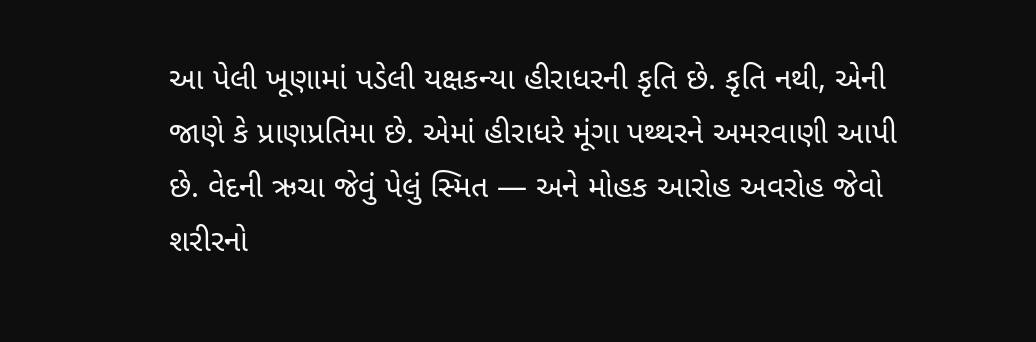આ પેલી ખૂણામાં પડેલી યક્ષકન્યા હીરાધરની કૃતિ છે. કૃતિ નથી, એની જાણે કે પ્રાણપ્રતિમા છે. એમાં હીરાધરે મૂંગા પથ્થરને અમરવાણી આપી છે. વેદની ઋચા જેવું પેલું સ્મિત — અને મોહક આરોહ અવરોહ જેવો શરીરનો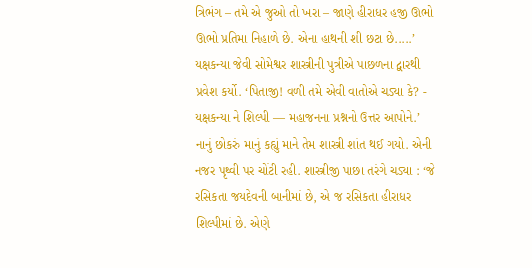ત્રિભંગ – તમે એ જુઓ તો ખરા – જાણે હીરાધર હજી ઊભો ઊભો પ્રતિમા નિહાળે છે. એના હાથની શી છટા છે.....’ યક્ષકન્યા જેવી સોમેશ્વર શાસ્ત્રીની પુત્રીએ પાછળના દ્વારથી પ્રવેશ કર્યો. ‘પિતાજી! વળી તમે એવી વાતોએ ચડ્યા કે? - યક્ષકન્યા ને શિલ્પી — મહાજનના પ્રશ્નનો ઉત્તર આપોને.’ નાનું છોકરું માનું કહ્યું માને તેમ શાસ્ત્રી શાંત થઈ ગયો. એની નજર પૃથ્વી પર ચોંટી રહી. શાસ્ત્રીજી પાછા તરંગે ચડ્યા : ‘જે રસિકતા જયદેવની બાનીમાં છે, એ જ રસિકતા હીરાધર શિલ્પીમાં છે. એણે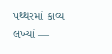પથ્થરમાં કાવ્ય લખ્યાં —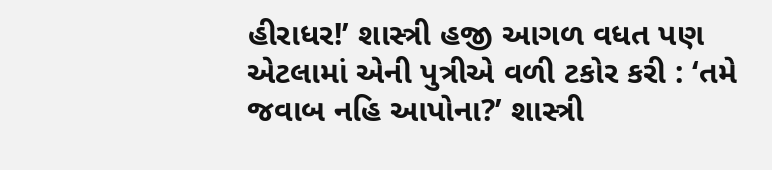હીરાધર!’ શાસ્ત્રી હજી આગળ વધત પણ એટલામાં એની પુત્રીએ વળી ટકોર કરી : ‘તમે જવાબ નહિ આપોના?’ શાસ્ત્રી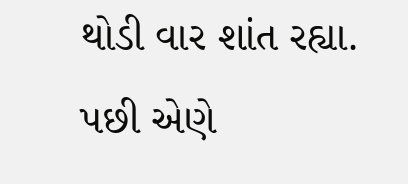થોડી વાર શાંત રહ્યા. પછી એણે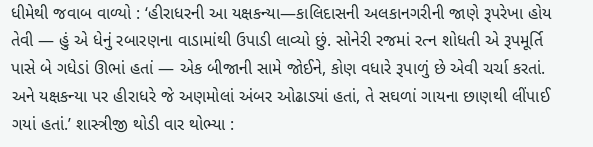ધીમેથી જવાબ વાળ્યો : ‘હીરાધરની આ યક્ષકન્યા—કાલિદાસની અલકાનગરીની જાણે રૂપરેખા હોય તેવી — હું એ ધેનું રબારણના વાડામાંથી ઉપાડી લાવ્યો છું. સોનેરી રજમાં રત્ન શોધતી એ રૂપમૂર્તિ પાસે બે ગધેડાં ઊભાં હતાં — એક બીજાની સામે જોઈને, કોણ વધારે રૂપાળું છે એવી ચર્ચા કરતાં. અને યક્ષકન્યા પર હીરાધરે જે અણમોલાં અંબર ઓઢાડ્યાં હતાં, તે સઘળાં ગાયના છાણથી લીંપાઈ ગયાં હતાં.’ શાસ્ત્રીજી થોડી વાર થોભ્યા :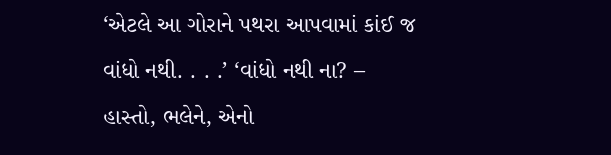‘એટલે આ ગોરાને પથરા આપવામાં કાંઈ જ વાંધો નથી. . . .’ ‘વાંધો નથી ના? – હાસ્તો, ભલેને, એનો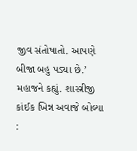જીવ સંતોષાતો. આપણે બીજા બહુ પડ્યા છે.’ મહાજને કહ્યું. શાસ્ત્રીજી કાંઈક ખિન્ન અવાજે બોલ્યા :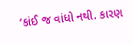‘કાંઈ જ વાંધો નથી. કારણ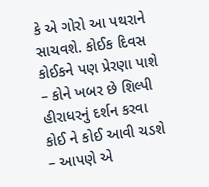કે એ ગોરો આ પથરાને સાચવશે. કોઈક દિવસ કોઈકને પણ પ્રેરણા પાશે – કોને ખબર છે શિલ્પી હીરાધરનું દર્શન કરવા કોઈ ને કોઈ આવી ચડશે – આપણે એ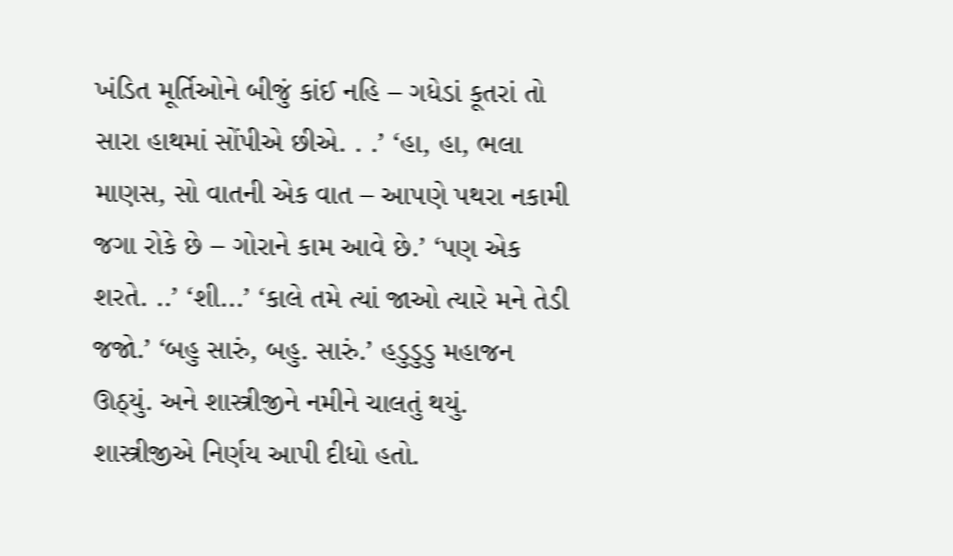ખંડિત મૂર્તિઓને બીજું કાંઈ નહિ – ગધેડાં કૂતરાં તો સારા હાથમાં સોંપીએ છીએ. . .’ ‘હા, હા, ભલા માણસ, સો વાતની એક વાત – આપણે પથરા નકામી જગા રોકે છે – ગોરાને કામ આવે છે.’ ‘પણ એક શરતે. ..’ ‘શી...’ ‘કાલે તમે ત્યાં જાઓ ત્યારે મને તેડી જજો.’ ‘બહુ સારું, બહુ. સારું.’ હડુડુડુ મહાજન ઊઠ્યું. અને શાસ્ત્રીજીને નમીને ચાલતું થયું. શાસ્ત્રીજીએ નિર્ણય આપી દીધો હતો.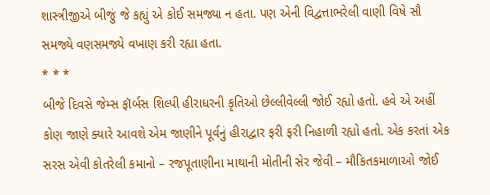શાસ્ત્રીજીએ બીજું જે કહ્યું એ કોઈ સમજ્યા ન હતા. પણ એની વિદ્વત્તાભરેલી વાણી વિષે સૌ સમજ્યે વણસમજ્યે વખાણ કરી રહ્યા હતા.
* * *
બીજે દિવસે જેમ્સ ફૉર્બસ શિલ્પી હીરાધરની કૃતિઓ છેલ્લીવેલ્લી જોઈ રહ્યો હતો. હવે એ અહીં કોણ જાણે ક્યારે આવશે એમ જાણીને પૂર્વનું હીરાદ્વાર ફરી ફરી નિહાળી રહ્યો હતો. એક કરતાં એક સરસ એવી કોતરેલી કમાનો – રજપૂતાણીના માથાની મોતીની સેર જેવી – મૌકિતકમાળાઓ જોઈ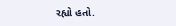રહ્યો હતો.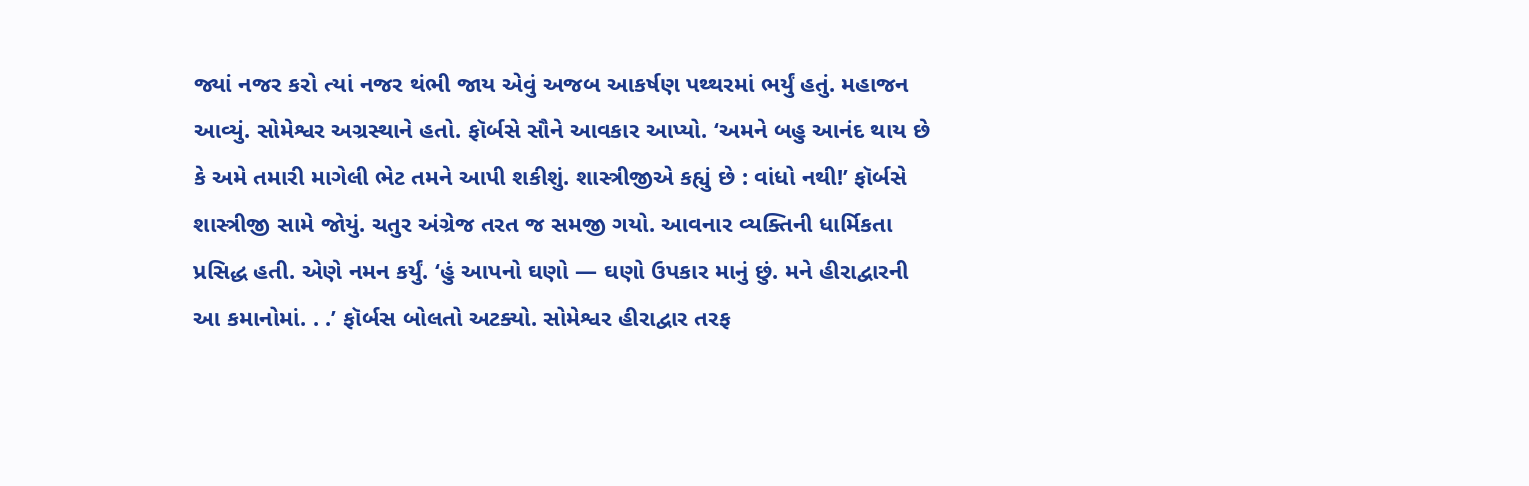જ્યાં નજર કરો ત્યાં નજર થંભી જાય એવું અજબ આકર્ષણ પથ્થરમાં ભર્યું હતું. મહાજન આવ્યું. સોમેશ્વર અગ્રસ્થાને હતો. ફૉર્બસે સૌને આવકાર આપ્યો. ‘અમને બહુ આનંદ થાય છે કે અમે તમારી માગેલી ભેટ તમને આપી શકીશું. શાસ્ત્રીજીએ કહ્યું છે : વાંધો નથી!’ ફૉર્બસે શાસ્ત્રીજી સામે જોયું. ચતુર અંગ્રેજ તરત જ સમજી ગયો. આવનાર વ્યક્તિની ધાર્મિકતા પ્રસિદ્ધ હતી. એણે નમન કર્યું. ‘હું આપનો ઘણો — ઘણો ઉપકાર માનું છું. મને હીરાદ્વારની આ કમાનોમાં. . .’ ફૉર્બસ બોલતો અટક્યો. સોમેશ્વર હીરાદ્વાર તરફ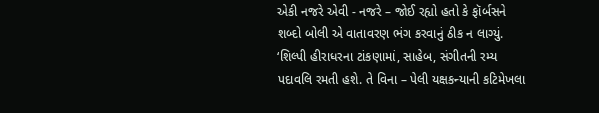એકી નજરે એવી - નજરે – જોઈ રહ્યો હતો કે ફૉર્બસને શબ્દો બોલી એ વાતાવરણ ભંગ કરવાનું ઠીક ન લાગ્યું. ‘શિલ્પી હીરાધરના ટાંકણામાં, સાહેબ, સંગીતની રમ્ય પદાવલિ રમતી હશે. તે વિના – પેલી યક્ષકન્યાની કટિમેખલા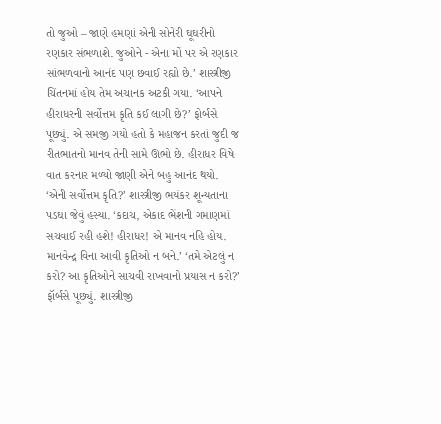તો જુઓ – જાણે હમણાં એની સોનેરી ઘૂઘરીનો રણકાર સંભળાશે. જુઓને - એના મોં પર એ રણકાર સાંભળવાનો આનંદ પણ છવાઈ રહ્યો છે.’ શાસ્ત્રીજી ચિંતનમાં હોય તેમ અચાનક અટકી ગયા. ‘આપને હીરાધરની સર્વોત્તમ કૃતિ કઈ લાગી છે?’ ફોર્બસે પૂછ્યું. એ સમજી ગયો હતો કે મહાજન કરતાં જુદી જ રીતભાતનો માનવ તેની સામે ઊભો છે. હીરાધર વિષે વાત કરનાર મળ્યો જાણી એને બહુ આનંદ થયો. ‘એની સર્વોત્તમ કૃતિ?’ શાસ્ત્રીજી ભયંકર શૂન્યતાના પડઘા જેવું હસ્યા. ‘કદાચ, એકાદ ભેંશની ગમાણમાં સચવાઈ રહી હશે! હીરાધર! એ માનવ નહિ હોય. માનવેન્દ્ર વિના આવી કૃતિઓ ન બને.’ ‘તમે એટલું ન કરો? આ કૃતિઓને સાચવી રાખવાનો પ્રયાસ ન કરો?’ ફૉર્બસે પૂછ્યું. શાસ્ત્રીજી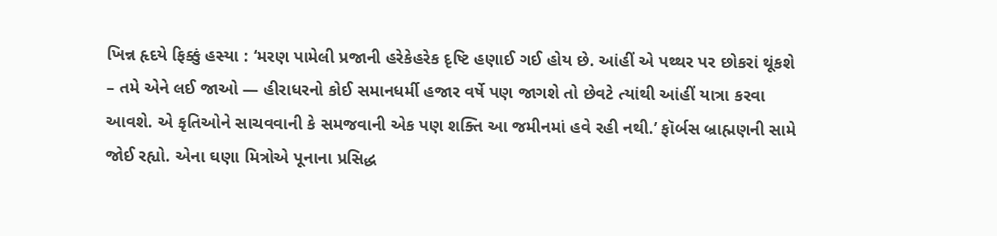ખિન્ન હૃદયે ફિક્કું હસ્યા : ‘મરણ પામેલી પ્રજાની હરેકેહરેક દૃષ્ટિ હણાઈ ગઈ હોય છે. આંહીં એ પથ્થર પર છોકરાં થૂંકશે – તમે એને લઈ જાઓ — હીરાધરનો કોઈ સમાનધર્મી હજાર વર્ષે પણ જાગશે તો છેવટે ત્યાંથી આંહીં યાત્રા કરવા આવશે. એ કૃતિઓને સાચવવાની કે સમજવાની એક પણ શક્તિ આ જમીનમાં હવે રહી નથી.’ ફૉર્બસ બ્રાહ્મણની સામે જોઈ રહ્યો. એના ઘણા મિત્રોએ પૂનાના પ્રસિદ્ધ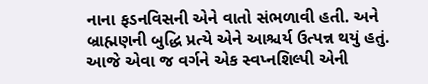નાના ફડનવિસની એને વાતો સંભળાવી હતી. અને બ્રાહ્મણની બુદ્ધિ પ્રત્યે એને આશ્ચર્ય ઉત્પન્ન થયું હતું. આજે એવા જ વર્ગને એક સ્વપ્નશિલ્પી એની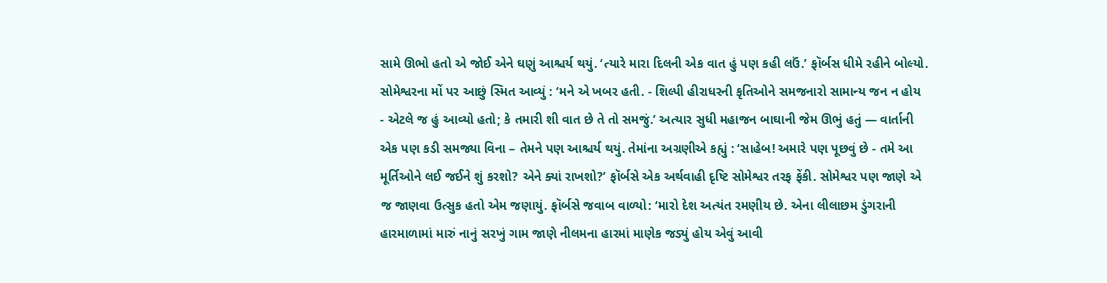સામે ઊભો હતો એ જોઈ એને ઘણું આશ્ચર્ય થયું. ‘ત્યારે મારા દિલની એક વાત હું પણ કહી લઉં.’ ફૉર્બસ ધીમે રહીને બોલ્યો. સોમેશ્વરના મોં પર આછું સ્મિત આવ્યું : ‘મને એ ખબર હતી. - શિલ્પી હીરાધરની કૃતિઓને સમજનારો સામાન્ય જન ન હોય - એટલે જ હું આવ્યો હતો; કે તમારી શી વાત છે તે તો સમજું.’ અત્યાર સુધી મહાજન બાઘાની જેમ ઊભું હતું — વાર્તાની એક પણ કડી સમજ્યા વિના – તેમને પણ આશ્ચર્ય થયું. તેમાંના અગ્રણીએ કહ્યું : ‘સાહેબ! અમારે પણ પૂછવું છે - તમે આ મૂર્તિઓને લઈ જઈને શું કરશો? એને ક્યાં રાખશો?’ ફૉર્બસે એક અર્થવાહી દૃષ્ટિ સોમેશ્વર તરફ ફેંકી. સોમેશ્વર પણ જાણે એ જ જાણવા ઉત્સુક હતો એમ જણાયું. ફૉર્બસે જવાબ વાળ્યો: ‘મારો દેશ અત્યંત રમણીય છે. એના લીલાછમ ડુંગરાની હારમાળામાં મારું નાનું સરખું ગામ જાણે નીલમના હારમાં માણેક જડ્યું હોય એવું આવી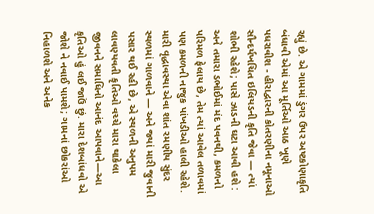રહ્યું છે. એ ગામમાં ડુંગર ઉપર અષ્ટકોણાકૃતિ બંધાવી એમાં આ મૂર્તિઓ આઠ ખૂણે પધરાવીશ - હીરાદ્વારની કોતરણીના નમૂનાઓ સૌન્દર્યખચિત ઇલિયડની કૃતિ જેવા — ત્યાં શોભી રહેશે; પાસે ઝાડની ઘટા આવી હશે : અને તમારા ડભોઈમાં મંદ પવનથી, કમળનો પરિમળ ફેલાય છે, તેમ ત્યાં આવેલ તળાવમાં પણ કમળની નાજુક પાંખડીઓ હાલી રહેશે. મારી વૃદ્ધાવસ્થા એવા શાંત રમણીય સુંદર સ્થળમાં ગાળવાને — અને જ્યાં મારી જુવાની પસાર થઈ રહી છે, એ સ્થળની અનુપમ લાવણ્યવતી કૃતિઓ વચ્ચે મારા થાકેલા જીવનને સમાધિનો આનંદ આપવાને—આ કૃતિઓ હું લઈ જાઉં છું. મારા દેશબાંધવો એ જોશે ને નવાઈ પામશે; ગામનાં છોકરાંઓ નિહાળશે અને અનેક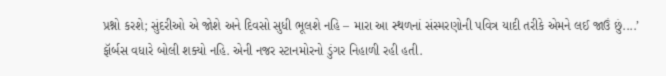પ્રશ્નો કરશે; સુંદરીઓ એ જોશે અને દિવસો સુધી ભૂલશે નહિ – મારા આ સ્થળનાં સંસ્મરણોની પવિત્ર યાદી તરીકે એમને લઈ જાઉં છું....’ ફૉર્બસ વધારે બોલી શક્યો નહિ. એની નજર સ્ટાનમોરનો ડુંગર નિહાળી રહી હતી.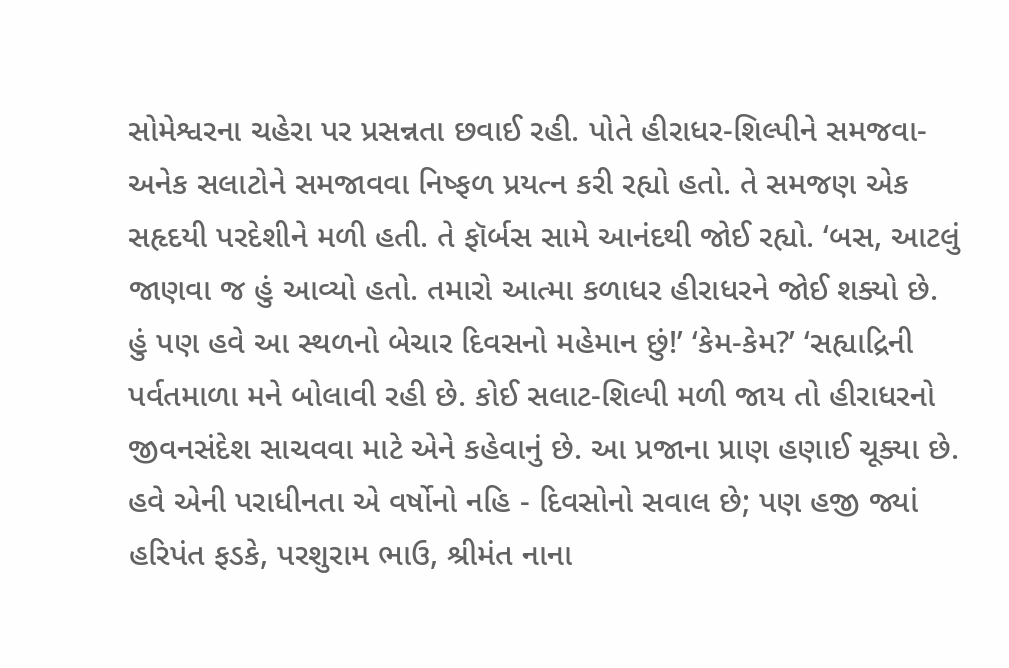સોમેશ્વરના ચહેરા પર પ્રસન્નતા છવાઈ રહી. પોતે હીરાધર-શિલ્પીને સમજવા-અનેક સલાટોને સમજાવવા નિષ્ફળ પ્રયત્ન કરી રહ્યો હતો. તે સમજણ એક સહૃદયી પરદેશીને મળી હતી. તે ફૉર્બસ સામે આનંદથી જોઈ રહ્યો. ‘બસ, આટલું જાણવા જ હું આવ્યો હતો. તમારો આત્મા કળાધર હીરાધરને જોઈ શક્યો છે. હું પણ હવે આ સ્થળનો બેચાર દિવસનો મહેમાન છું!’ ‘કેમ-કેમ?’ ‘સહ્યાદ્રિની પર્વતમાળા મને બોલાવી રહી છે. કોઈ સલાટ-શિલ્પી મળી જાય તો હીરાધરનો જીવનસંદેશ સાચવવા માટે એને કહેવાનું છે. આ પ્રજાના પ્રાણ હણાઈ ચૂક્યા છે. હવે એની પરાધીનતા એ વર્ષોનો નહિ - દિવસોનો સવાલ છે; પણ હજી જ્યાં હરિપંત ફડકે, પરશુરામ ભાઉ, શ્રીમંત નાના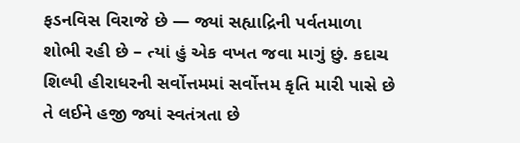ફડનવિસ વિરાજે છે — જ્યાં સહ્યાદ્રિની પર્વતમાળા શોભી રહી છે – ત્યાં હું એક વખત જવા માગું છું. કદાચ શિલ્પી હીરાધરની સર્વોત્તમમાં સર્વોત્તમ કૃતિ મારી પાસે છે તે લઈને હજી જ્યાં સ્વતંત્રતા છે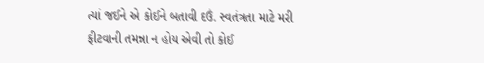ત્યાં જઈને એ કોઈને બતાવી દઉં. સ્વતંત્રતા માટે મરી ફીટવાની તમન્ના ન હોય એવી તો કોઈ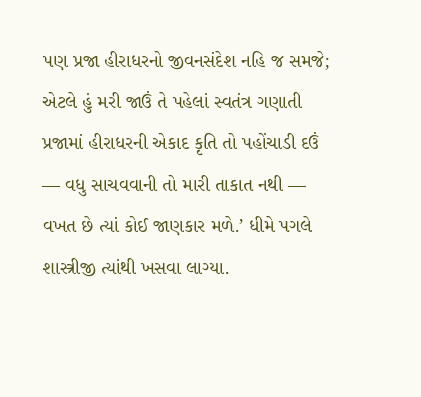પણ પ્રજા હીરાધરનો જીવનસંદેશ નહિ જ સમજે; એટલે હું મરી જાઉં તે પહેલાં સ્વતંત્ર ગણાતી પ્રજામાં હીરાધરની એકાદ કૃતિ તો પહોંચાડી દઉં — વધુ સાચવવાની તો મારી તાકાત નથી — વખત છે ત્યાં કોઈ જાણકાર મળે.’ ધીમે પગલે શાસ્ત્રીજી ત્યાંથી ખસવા લાગ્યા.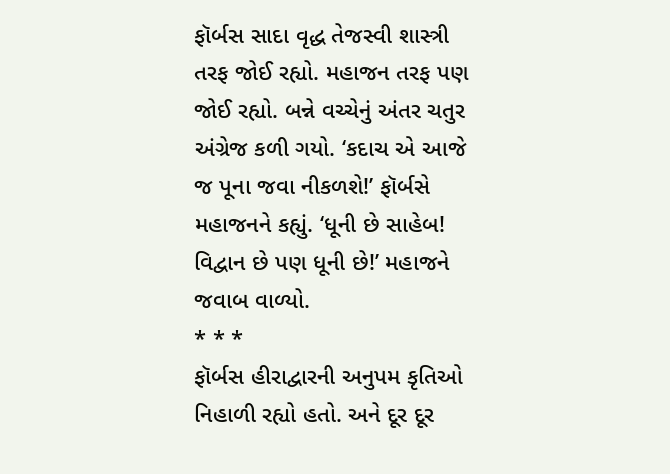ફૉર્બસ સાદા વૃદ્ધ તેજસ્વી શાસ્ત્રી તરફ જોઈ રહ્યો. મહાજન તરફ પણ જોઈ રહ્યો. બન્ને વચ્ચેનું અંતર ચતુર અંગ્રેજ કળી ગયો. ‘કદાચ એ આજે જ પૂના જવા નીકળશે!’ ફૉર્બસે મહાજનને કહ્યું. ‘ધૂની છે સાહેબ! વિદ્વાન છે પણ ધૂની છે!’ મહાજને જવાબ વાળ્યો.
* * *
ફૉર્બસ હીરાદ્વારની અનુપમ કૃતિઓ નિહાળી રહ્યો હતો. અને દૂર દૂર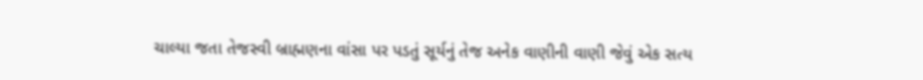ચાલ્યા જતા તેજસ્વી બ્રાહ્મણના વાંસા પર પડતું સૂર્યનું તેજ અનેક વાણીની વાણી જેવું એક સત્ય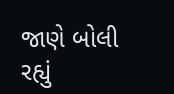જાણે બોલી રહ્યું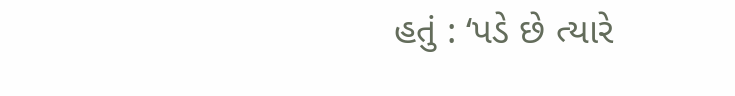હતું : ‘પડે છે ત્યારે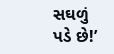સઘળું પડે છે!’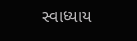સ્વાધ્યાય